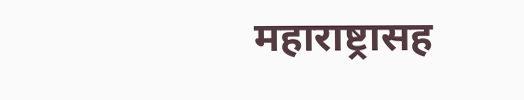महाराष्ट्रासह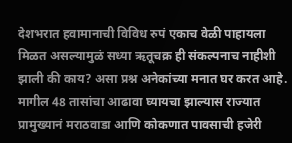देशभरात हवामानाची विविध रुपं एकाच वेळी पाहायला मिळत असल्यामुळं सध्या ऋतूचक्र ही संकल्पनाच नाहीशी झाली की काय? असा प्रश्न अनेकांच्या मनात घर करत आहे. मागील 48 तासांचा आढावा घ्यायचा झाल्यास राज्यात प्रामुख्यानं मराठवाडा आणि कोकणात पावसाची हजेरी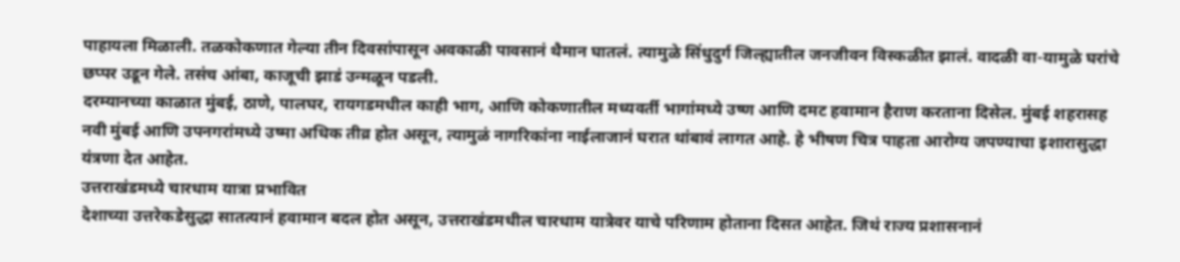पाहायला मिळाली. तळकोकणात गेल्या तीन दिवसांपासून अवकाळी पावसानं थैमान घातलं. त्यामुळे सिंधुदुर्ग जिल्ह्यातील जनजीवन विस्कळीत झालं. वादळी वा-यामुळे घरांचे छप्पर उडून गेले. तसंच आंबा, काजूची झाडं उन्मळून पडली.
दरम्यानच्या काळात मुंबई, ठाणे, पालघर, रायगडमधील काही भाग, आणि कोकणातील मध्यवर्ती भागांमध्ये उष्ण आणि दमट हवामान हैराण करताना दिसेल. मुंबई शहरासह नवी मुंबई आणि उपनगरांमध्ये उष्मा अधिक तीव्र होत असून, त्यामुळं नागरिकांना नाईलाजानं घरात थांबावं लागत आहे. हे भीषण चित्र पाहता आरोग्य जपण्याचा इशारासुद्धा यंत्रणा देत आहेत.
उत्तराखंडमध्ये चारधाम यात्रा प्रभावित
देशाच्या उत्तरेकडेसुद्धा सातत्यानं हवामान बदल होत असून, उत्तराखंडमधील चारधाम यात्रेवर याचे परिणाम होताना दिसत आहेत. जिथं राज्य प्रशासनानं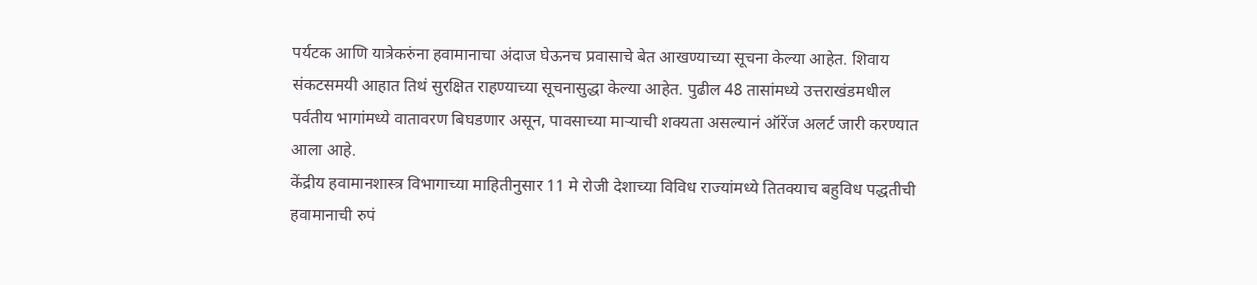पर्यटक आणि यात्रेकरुंना हवामानाचा अंदाज घेऊनच प्रवासाचे बेत आखण्याच्या सूचना केल्या आहेत. शिवाय संकटसमयी आहात तिथं सुरक्षित राहण्याच्या सूचनासुद्धा केल्या आहेत. पुढील 48 तासांमध्ये उत्तराखंडमधील पर्वतीय भागांमध्ये वातावरण बिघडणार असून, पावसाच्या माऱ्याची शक्यता असल्यानं ऑरेंज अलर्ट जारी करण्यात आला आहे.
केंद्रीय हवामानशास्त्र विभागाच्या माहितीनुसार 11 मे रोजी देशाच्या विविध राज्यांमध्ये तितक्याच बहुविध पद्धतीची हवामानाची रुपं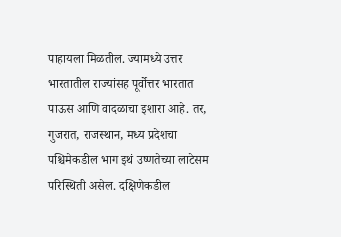पाहायला मिळतील. ज्यामध्ये उत्तर भारतातील राज्यांसह पूर्वोत्तर भारतात पाऊस आणि वादळाचा इशारा आहे. तर, गुजरात, राजस्थान, मध्य प्रदेशचा पश्चिमेकडील भाग इथं उष्णतेच्या लाटेसम परिस्थिती असेल. दक्षिणेकडील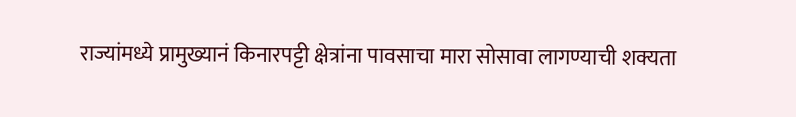राज्यांमध्ये प्रामुख्यानं किनारपट्टी क्षेत्रांना पावसाचा मारा सोसावा लागण्याची शक्यता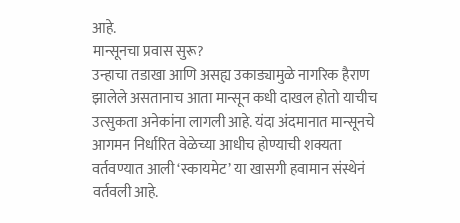आहे.
मान्सूनचा प्रवास सुरू?
उन्हाचा तडाखा आणि असह्य उकाड्यामुळे नागरिक हैराण झालेले असतानाच आता मान्सून कधी दाखल होतो याचीच उत्सुकता अनेकांना लागली आहे. यंदा अंदमानात मान्सूनचे आगमन निर्धारित वेळेच्या आधीच होण्याची शक्यता वर्तवण्यात आली ‘स्कायमेट’ या खासगी हवामान संस्थेनं वर्तवली आहे.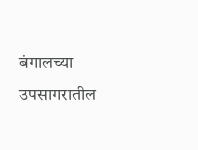बंगालच्या उपसागरातील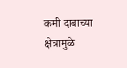कमी दाबाच्या क्षेत्रामुळे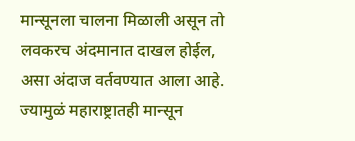मान्सूनला चालना मिळाली असून तो लवकरच अंदमानात दाखल होईल, असा अंदाज वर्तवण्यात आला आहे. ज्यामुळं महाराष्ट्रातही मान्सून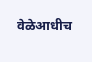वेळेआधीच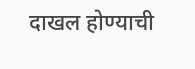दाखल होण्याची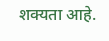शक्यता आहे.